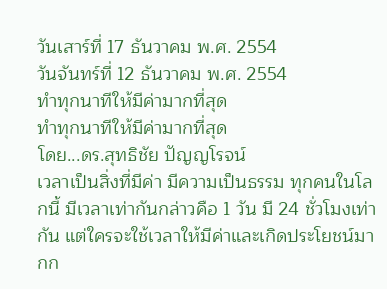วันเสาร์ที่ 17 ธันวาคม พ.ศ. 2554
วันจันทร์ที่ 12 ธันวาคม พ.ศ. 2554
ทำทุกนาทีให้มีค่ามากที่สุด
ทำทุกนาทีให้มีค่ามากที่สุด
โดย...ดร.สุทธิชัย ปัญญโรจน์
เวลาเป็นสิ่งที่มีค่า มีความเป็นธรรม ทุกคนในโลกนี้ มีเวลาเท่ากันกล่าวคือ 1 วัน มี 24 ชั่วโมงเท่ากัน แต่ใครจะใช้เวลาให้มีค่าและเกิดประโยชน์มากก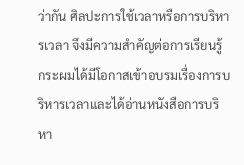ว่ากัน ศิลปะการใช้เวลาหรือการบริหารเวลา จึงมีความสำคัญต่อการเรียนรู้ กระผมได้มีโอกาสเข้าอบรมเรื่องการบริหารเวลาและได้อ่านหนังสือการบริหา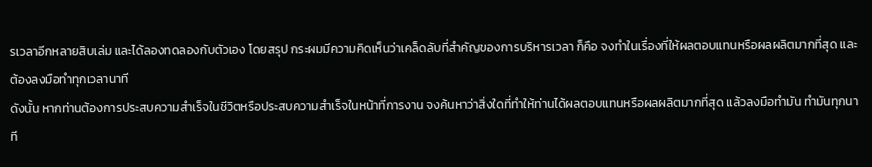รเวลาอีกหลายสิบเล่ม และได้ลองทดลองกับตัวเอง โดยสรุป กระผมมีความคิดเห็นว่าเคล็ดลับที่สำคัญของการบริหารเวลา ก็คือ จงทำในเรื่องที่ให้ผลตอบแทนหรือผลผลิตมากที่สุด และต้องลงมือทำทุกเวลานาที
ดังนั้น หากท่านต้องการประสบความสำเร็จในชีวิตหรือประสบความสำเร็จในหน้าที่การงาน จงค้นหาว่าสิ่งใดที่ทำให้ท่านได้ผลตอบแทนหรือผลผลิตมากที่สุด แล้วลงมือทำมัน ทำมันทุกนาที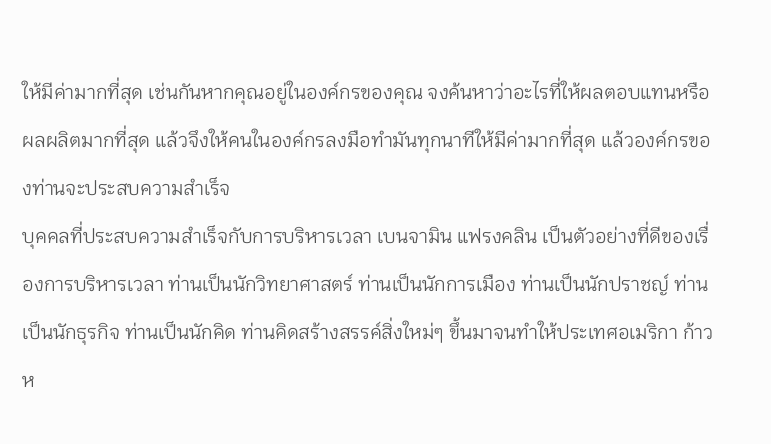ให้มีค่ามากที่สุด เช่นกันหากคุณอยู่ในองค์กรของคุณ จงค้นหาว่าอะไรที่ให้ผลตอบแทนหรือผลผลิตมากที่สุด แล้วจึงให้คนในองค์กรลงมือทำมันทุกนาทีให้มีค่ามากที่สุด แล้วองค์กรของท่านจะประสบความสำเร็จ
บุคคลที่ประสบความสำเร็จกับการบริหารเวลา เบนจามิน แฟรงคลิน เป็นตัวอย่างที่ดีของเรื่องการบริหารเวลา ท่านเป็นนักวิทยาศาสตร์ ท่านเป็นนักการเมือง ท่านเป็นนักปราชญ์ ท่านเป็นนักธุรกิจ ท่านเป็นนักคิด ท่านคิดสร้างสรรค์สิ่งใหม่ๆ ขึ้นมาจนทำให้ประเทศอเมริกา ก้าวห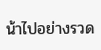น้าไปอย่างรวด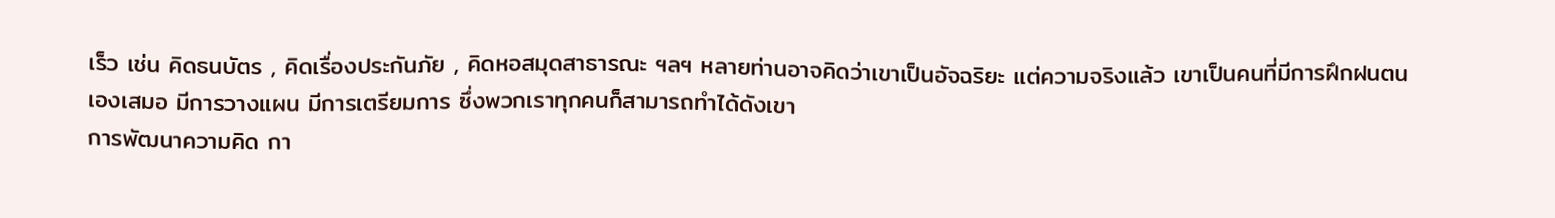เร็ว เช่น คิดธนบัตร , คิดเรื่องประกันภัย , คิดหอสมุดสาธารณะ ฯลฯ หลายท่านอาจคิดว่าเขาเป็นอัจฉริยะ แต่ความจริงแล้ว เขาเป็นคนที่มีการฝึกฝนตนเองเสมอ มีการวางแผน มีการเตรียมการ ซึ่งพวกเราทุกคนก็สามารถทำได้ดังเขา
การพัฒนาความคิด กา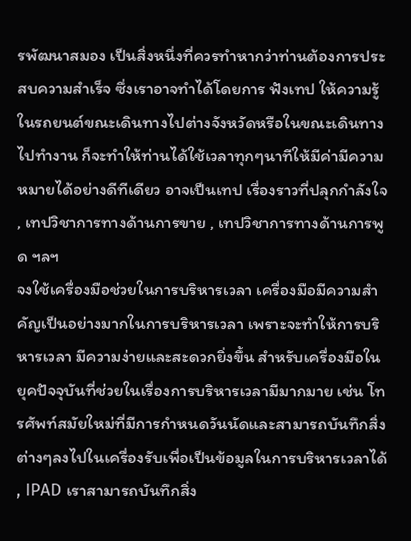รพัฒนาสมอง เป็นสิ่งหนึ่งที่ควรทำหากว่าท่านต้องการประสบความสำเร็จ ซึ่งเราอาจทำได้โดยการ ฟังเทป ให้ความรู้ในรถยนต์ขณะเดินทางไปต่างจังหวัดหรือในขณะเดินทางไปทำงาน ก็จะทำให้ท่านได้ใช้เวลาทุกๆนาทีให้มีค่ามีความหมายได้อย่างดีทีเดียว อาจเป็นเทป เรื่องราวที่ปลุกกำลังใจ , เทปวิชาการทางด้านการขาย , เทปวิชาการทางด้านการพูด ฯลฯ
จงใช้เครื่องมือช่วยในการบริหารเวลา เครื่องมือมีความสำคัญเป็นอย่างมากในการบริหารเวลา เพราะจะทำให้การบริหารเวลา มีความง่ายและสะดวกยิ่งขึ้น สำหรับเครื่องมือในยุคปัจจุบันที่ช่วยในเรื่องการบริหารเวลามีมากมาย เช่น โทรศัพท์สมัยใหม่ที่มีการกำหนดวันนัดและสามารถบันทึกสิ่งต่างๆลงไปในเครื่องรับเพื่อเป็นข้อมูลในการบริหารเวลาได้ , IPAD เราสามารถบันทึกสิ่ง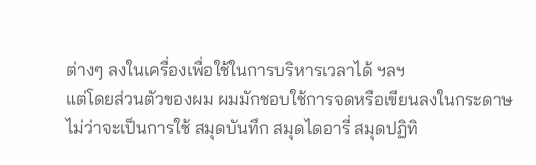ต่างๆ ลงในเครื่องเพื่อใช้ในการบริหารเวลาได้ ฯลฯ
แต่โดยส่วนตัวของผม ผมมักชอบใช้การจดหรือเขียนลงในกระดาษ ไม่ว่าจะเป็นการใช้ สมุดบันทึก สมุดไดอารี่ สมุดปฏิทิ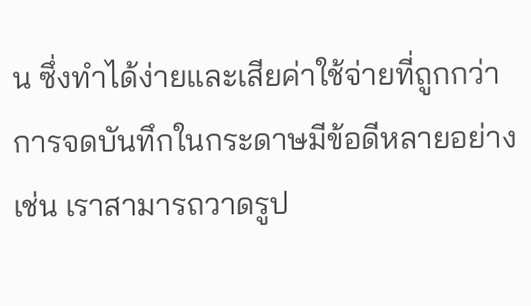น ซึ่งทำได้ง่ายและเสียค่าใช้จ่ายที่ถูกกว่า การจดบันทึกในกระดาษมีข้อดีหลายอย่าง เช่น เราสามารถวาดรูป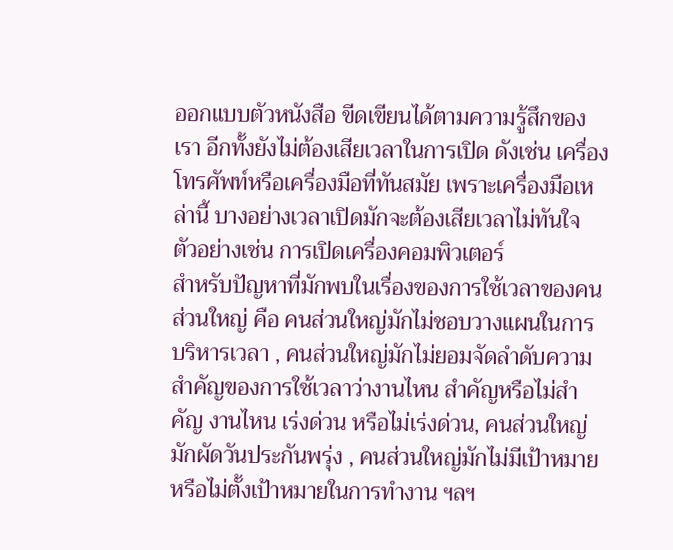ออกแบบตัวหนังสือ ขีดเขียนได้ตามความรู้สึกของเรา อีกทั้งยังไม่ต้องเสียเวลาในการเปิด ดังเช่น เครื่องโทรศัพท์หรือเครื่องมือที่ทันสมัย เพราะเครื่องมือเหล่านี้ บางอย่างเวลาเปิดมักจะต้องเสียเวลาไม่ทันใจ ตัวอย่างเช่น การเปิดเครื่องคอมพิวเตอร์
สำหรับปัญหาที่มักพบในเรื่องของการใช้เวลาของคนส่วนใหญ่ คือ คนส่วนใหญ่มักไม่ชอบวางแผนในการบริหารเวลา , คนส่วนใหญ่มักไม่ยอมจัดลำดับความสำคัญของการใช้เวลาว่างานไหน สำคัญหรือไม่สำคัญ งานไหน เร่งด่วน หรือไม่เร่งด่วน, คนส่วนใหญ่มักผัดวันประกันพรุ่ง , คนส่วนใหญ่มักไม่มีเป้าหมายหรือไม่ตั้งเป้าหมายในการทำงาน ฯลฯ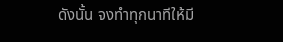ดังนั้น จงทำทุกนาทีให้มี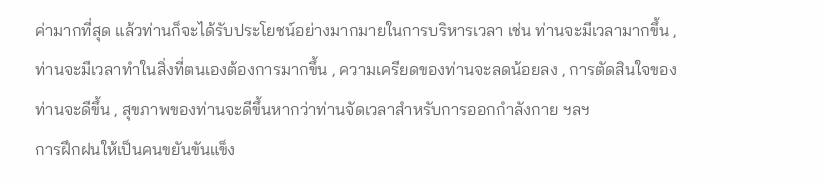ค่ามากที่สุด แล้วท่านก็จะได้รับประโยชน์อย่างมากมายในการบริหารเวลา เช่น ท่านจะมีเวลามากขึ้น , ท่านจะมีเวลาทำในสิ่งที่ตนเองต้องการมากขึ้น , ความเครียดของท่านจะลดน้อยลง , การตัดสินใจของท่านจะดีขึ้น , สุขภาพของท่านจะดีขึ้นหากว่าท่านจัดเวลาสำหรับการออกกำลังกาย ฯลฯ
การฝึกฝนให้เป็นคนขยันขันแข็ง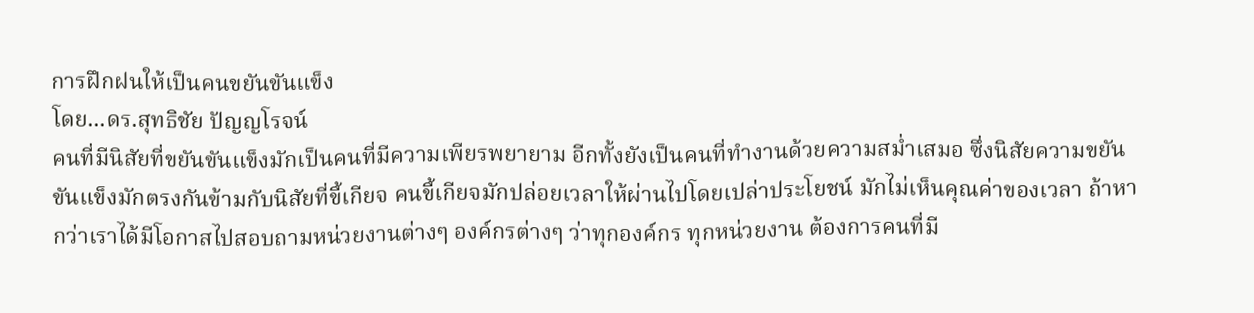การฝึกฝนให้เป็นคนขยันขันแข็ง
โดย...ดร.สุทธิชัย ปัญญโรจน์
คนที่มีนิสัยที่ขยันขันแข็งมักเป็นคนที่มีความเพียรพยายาม อีกทั้งยังเป็นคนที่ทำงานด้วยความสม่ำเสมอ ซึ่งนิสัยความขยันขันแข็งมักตรงกันข้ามกับนิสัยที่ขี้เกียจ คนขี้เกียจมักปล่อยเวลาให้ผ่านไปโดยเปล่าประโยชน์ มักไม่เห็นคุณค่าของเวลา ถ้าหากว่าเราได้มีโอกาสไปสอบถามหน่วยงานต่างๆ องค์กรต่างๆ ว่าทุกองค์กร ทุกหน่วยงาน ต้องการคนที่มี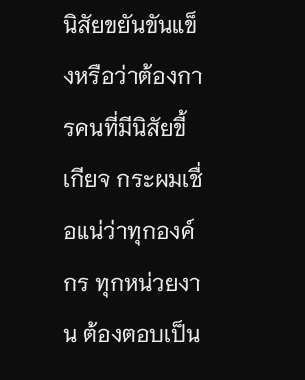นิสัยขยันขันแข็งหรือว่าต้องการคนที่มีนิสัยขี้เกียจ กระผมเชื่อแน่ว่าทุกองค์กร ทุกหน่วยงาน ต้องตอบเป็น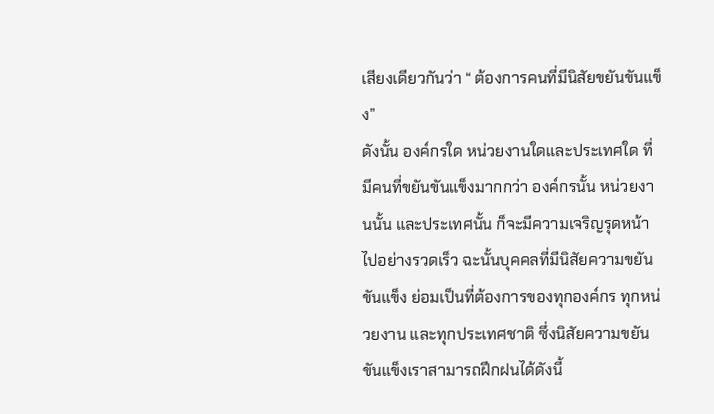เสียงเดียวกันว่า “ ต้องการคนที่มีนิสัยขยันขันแข็ง”
ดังนั้น องค์กรใด หน่วยงานใดและประเทศใด ที่มีคนที่ขยันขันแข็งมากกว่า องค์กรนั้น หน่วยงานนั้น และประเทศนั้น ก็จะมีความเจริญรุดหน้าไปอย่างรวดเร็ว ฉะนั้นบุคคลที่มีนิสัยความขยันขันแข็ง ย่อมเป็นที่ต้องการของทุกองค์กร ทุกหน่วยงาน และทุกประเทศชาติ ซึ่งนิสัยความขยันขันแข็งเราสามารถฝึกฝนได้ดังนี้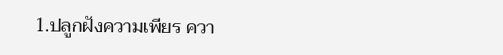1.ปลูกฝังความเพียร ควา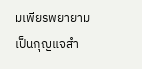มเพียรพยายามเป็นกุญแจสำ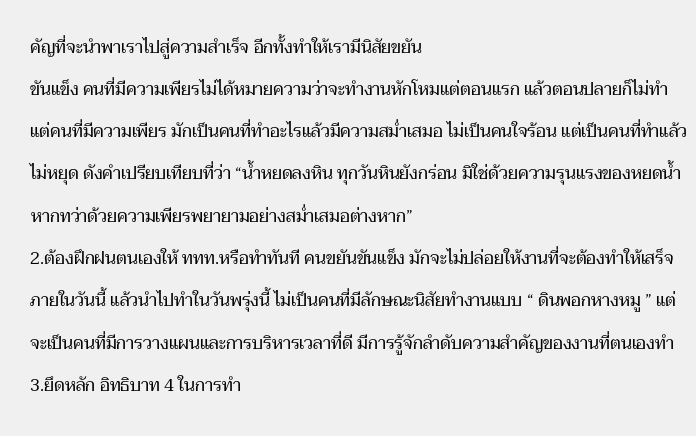คัญที่จะนำพาเราไปสู่ความสำเร็จ อีกทั้งทำให้เรามีนิสัยขยัน
ขันแข็ง คนที่มีความเพียรไม่ได้หมายความว่าจะทำงานหักโหมแต่ตอนแรก แล้วตอนปลายก็ไม่ทำ แต่คนที่มีความเพียร มักเป็นคนที่ทำอะไรแล้วมีความสม่ำเสมอ ไม่เป็นคนใจร้อน แต่เป็นคนที่ทำแล้วไม่หยุด ดังคำเปรียบเทียบที่ว่า “น้ำหยดลงหิน ทุกวันหินยังกร่อน มิใช่ด้วยความรุนแรงของหยดน้ำ หากทว่าด้วยความเพียรพยายามอย่างสม่ำเสมอต่างหาก”
2.ต้องฝึกฝนตนเองให้ ททท.หรือทำทันที คนขยันขันแข็ง มักจะไม่ปล่อยให้งานที่จะต้องทำให้เสร็จภายในวันนี้ แล้วนำไปทำในวันพรุ่งนี้ ไม่เป็นคนที่มีลักษณะนิสัยทำงานแบบ “ ดินพอกหางหมู ” แต่จะเป็นคนที่มีการวางแผนและการบริหารเวลาที่ดี มีการรู้จักลำดับความสำคัญของงานที่ตนเองทำ
3.ยึดหลัก อิทธิบาท 4 ในการทำ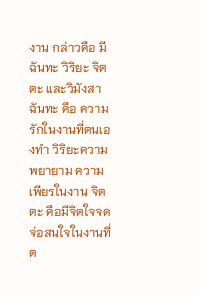งาน กล่าวคือ มีฉันทะ วิริยะ จิตตะ และวิมังสา ฉันทะ คือ ความรักในงานที่ตนเองทำ วิริยะความพยายาม ความเพียรในงาน จิตตะ คือมีจิตใจจดจ่อสนใจในงานที่ต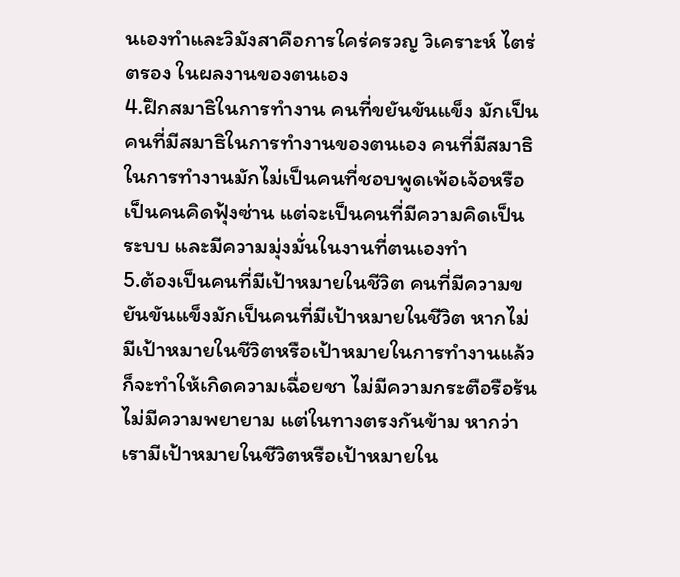นเองทำและวิมังสาคือการใคร่ครวญ วิเคราะห์ ไตร่ตรอง ในผลงานของตนเอง
4.ฝึกสมาธิในการทำงาน คนที่ขยันขันแข็ง มักเป็นคนที่มีสมาธิในการทำงานของตนเอง คนที่มีสมาธิในการทำงานมักไม่เป็นคนที่ชอบพูดเพ้อเจ้อหรือเป็นคนคิดฟุ้งซ่าน แต่จะเป็นคนที่มีความคิดเป็นระบบ และมีความมุ่งมั่นในงานที่ตนเองทำ
5.ต้องเป็นคนที่มีเป้าหมายในชีวิต คนที่มีความขยันขันแข็งมักเป็นคนที่มีเป้าหมายในชีวิต หากไม่มีเป้าหมายในชีวิตหรือเป้าหมายในการทำงานแล้ว ก็จะทำให้เกิดความเฉื่อยชา ไม่มีความกระตือรือร้น ไม่มีความพยายาม แต่ในทางตรงกันข้าม หากว่าเรามีเป้าหมายในชีวิตหรือเป้าหมายใน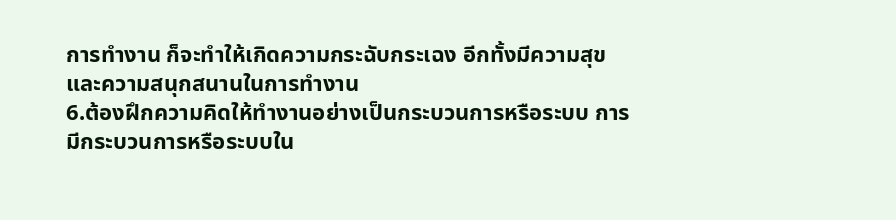การทำงาน ก็จะทำให้เกิดความกระฉับกระเฉง อีกทั้งมีความสุข และความสนุกสนานในการทำงาน
6.ต้องฝึกความคิดให้ทำงานอย่างเป็นกระบวนการหรือระบบ การมีกระบวนการหรือระบบใน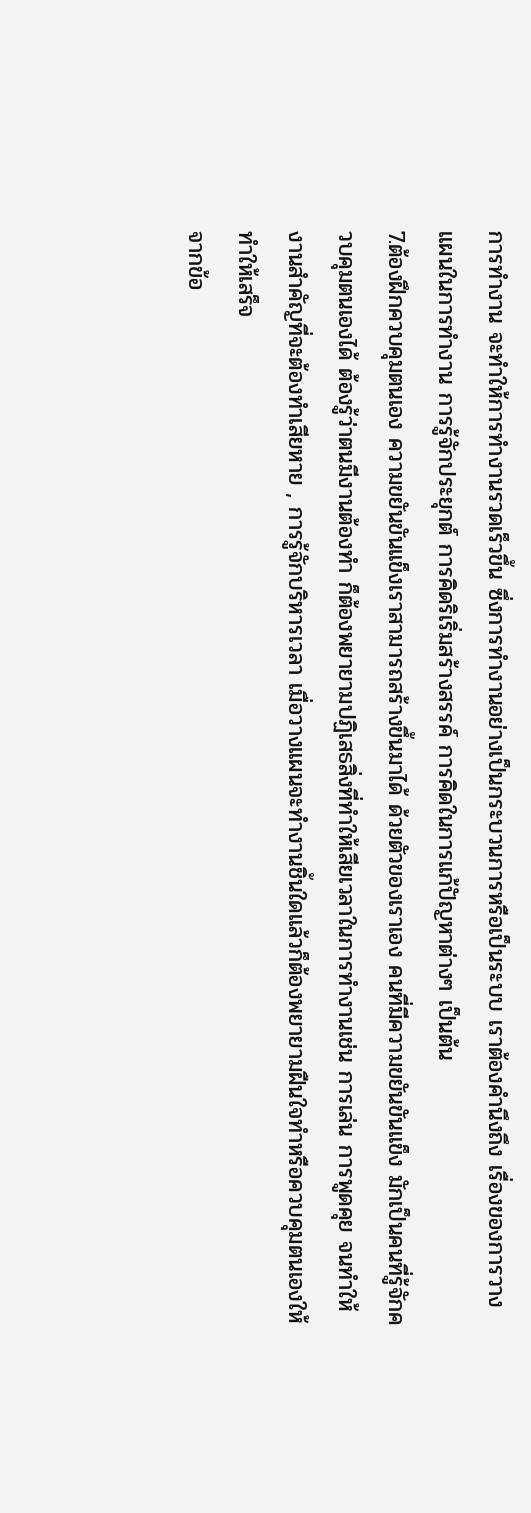การทำงาน จะทำให้การทำงานรวดเร็วขึ้น ซึ่งการทำงานอย่างเป็นกระบวนการหรือเป็นระบบ เราต้องคำนึงถึง เรื่องของการวางแผนในการทำงาน การรู้จักประยุกต์ การคิดริเริ่มสร้างสรรค์ การคิดในการแก้ปัญหาต่างๆ เป็นต้น
7.ต้องฝึกควบคุมตนเอง ความขยันขันแข็งเราสามารถสร้างขึ้นมาได้ ด้วยตัวของเราเอง คนที่มีความขยันขันแข็ง มักเป็นคนที่รู้จักควบคุมตนเองได้ ต้องรู้ว่าตนมีงานต้องทำ ก็ต้องพยายามปฏิเสธสิ่งที่ทำให้เสียเวลาในการทำงานเช่น การเล่น การพูดคุย จนทำให้งานสำคัญที่จะต้องทำเสียหาย , การรู้จักบริหารเวลา เมื่อวางแผนจะทำงานชิ้นใดแล้วก็ต้องพยายามฝืนใจทำหรือควบคุมตนเองให้ทำให้เสร็จ
จากข้อ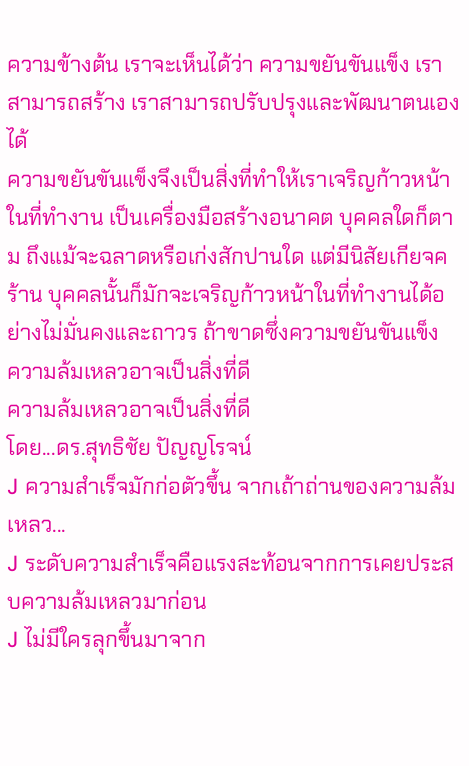ความข้างต้น เราจะเห็นได้ว่า ความขยันขันแข็ง เราสามารถสร้าง เราสามารถปรับปรุงและพัฒนาตนเองได้
ความขยันขันแข็งจึงเป็นสิ่งที่ทำให้เราเจริญก้าวหน้าในที่ทำงาน เป็นเครื่องมือสร้างอนาคต บุคคลใดก็ตาม ถึงแม้จะฉลาดหรือเก่งสักปานใด แต่มีนิสัยเกียจคร้าน บุคคลนั้นก็มักจะเจริญก้าวหน้าในที่ทำงานได้อย่างไม่มั่นคงและถาวร ถ้าขาดซึ่งความขยันขันแข็ง
ความล้มเหลวอาจเป็นสิ่งที่ดี
ความล้มเหลวอาจเป็นสิ่งที่ดี
โดย...ดร.สุทธิชัย ปัญญโรจน์
J ความสำเร็จมักก่อตัวขึ้น จากเถ้าถ่านของความล้มเหลว...
J ระดับความสำเร็จคือแรงสะท้อนจากการเคยประสบความล้มเหลวมาก่อน
J ไม่มีใครลุกขึ้นมาจาก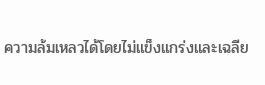ความล้มเหลวได้โดยไม่แข็งแกร่งและเฉลีย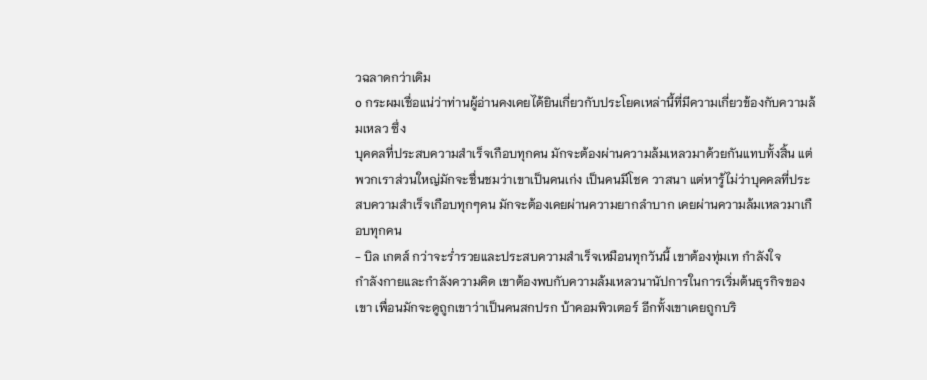วฉลาดกว่าเดิม
o กระผมเชื่อแน่ว่าท่านผู้อ่านคงเคยได้ยินเกี่ยวกับประโยคเหล่านี้ที่มีความเกี่ยวข้องกับความล้มเหลว ซึ่ง
บุคคลที่ประสบความสำเร็จเกือบทุกคน มักจะต้องผ่านความล้มเหลวมาด้วยกันแทบทั้งสิ้น แต่พวกเราส่วนใหญ่มักจะชื่นชมว่าเขาเป็นคนเก่ง เป็นคนมีโชค วาสนา แต่หารู้ไม่ว่าบุคคลที่ประสบความสำเร็จเกือบทุกๆคน มักจะต้องเคยผ่านความยากลำบาก เคยผ่านความล้มเหลวมาเกือบทุกคน
- บิล เกตส์ กว่าจะร่ำรวยและประสบความสำเร็จเหมือนทุกวันนี้ เขาต้องทุ่มเท กำลังใจ
กำลังกายและกำลังความคิด เขาต้องพบกับความล้มเหลวนานัปการในการเริ่มต้นธุรกิจของเขา เพื่อนมักจะดูถูกเขาว่าเป็นคนสกปรก บ้าคอมพิวเตอร์ อีกทั้งเขาเคยถูกบริ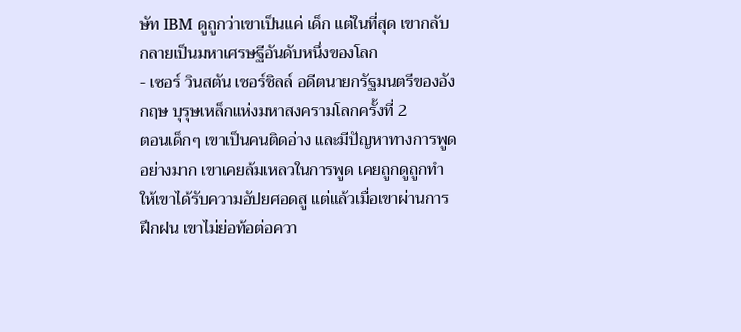ษัท IBM ดูถูกว่าเขาเป็นแค่ เด็ก แต่ในที่สุด เขากลับกลายเป็นมหาเศรษฐีอันดับหนึ่งของโลก
- เซอร์ วินสตัน เชอร์ชิลล์ อดีตนายกรัฐมนตรีของอังกฤษ บุรุษเหล็กแห่งมหาสงครามโลกครั้งที่ 2
ตอนเด็กๆ เขาเป็นคนติดอ่าง และมีปัญหาทางการพูดอย่างมาก เขาเคยล้มเหลวในการพูด เคยถูกดูถูกทำให้เขาได้รับความอัปยศอดสู แต่แล้วเมื่อเขาผ่านการฝึกฝน เขาไม่ย่อท้อต่อควา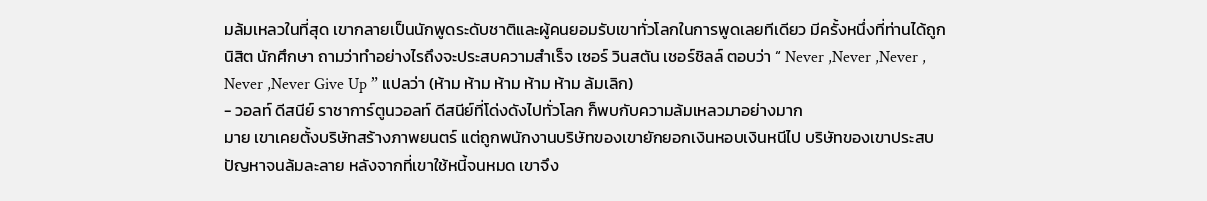มล้มเหลวในที่สุด เขากลายเป็นนักพูดระดับชาติและผู้คนยอมรับเขาทั่วโลกในการพูดเลยทีเดียว มีครั้งหนึ่งที่ท่านได้ถูกนิสิต นักศึกษา ถามว่าทำอย่างไรถึงจะประสบความสำเร็จ เซอร์ วินสตัน เชอร์ชิลล์ ตอบว่า “ Never ,Never ,Never , Never ,Never Give Up ” แปลว่า (ห้าม ห้าม ห้าม ห้าม ห้าม ล้มเลิก)
- วอลท์ ดีสนีย์ ราชาการ์ตูนวอลท์ ดีสนีย์ที่โด่งดังไปทั่วโลก ก็พบกับความล้มเหลวมาอย่างมาก
มาย เขาเคยตั้งบริษัทสร้างภาพยนตร์ แต่ถูกพนักงานบริษัทของเขายักยอกเงินหอบเงินหนีไป บริษัทของเขาประสบปัญหาจนล้มละลาย หลังจากที่เขาใช้หนี้จนหมด เขาจึง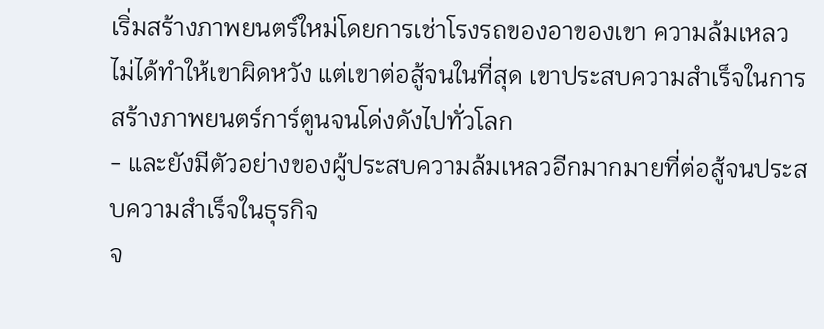เริ่มสร้างภาพยนตร์ใหม่โดยการเช่าโรงรถของอาของเขา ความล้มเหลวไม่ได้ทำให้เขาผิดหวัง แต่เขาต่อสู้จนในที่สุด เขาประสบความสำเร็จในการสร้างภาพยนตร์การ์ตูนจนโด่งดังไปทั่วโลก
- และยังมีตัวอย่างของผู้ประสบความล้มเหลวอีกมากมายที่ต่อสู้จนประสบความสำเร็จในธุรกิจ
จ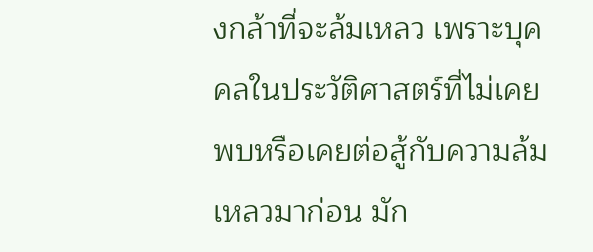งกล้าที่จะล้มเหลว เพราะบุคคลในประวัติศาสตร์ที่ไม่เคยพบหรือเคยต่อสู้กับความล้มเหลวมาก่อน มัก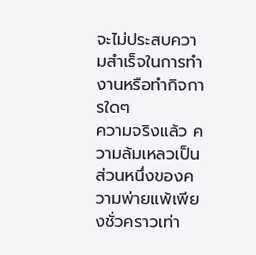จะไม่ประสบความสำเร็จในการทำงานหรือทำกิจการใดๆ
ความจริงแล้ว ความล้มเหลวเป็นส่วนหนึ่งของความพ่ายแพ้เพียงชั่วคราวเท่า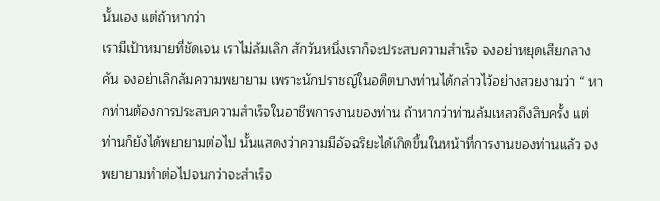นั้นเอง แต่ถ้าหากว่า
เรามีเป้าหมายที่ชัดเจน เราไม่ล้มเลิก สักวันหนึ่งเราก็จะประสบความสำเร็จ จงอย่าหยุดเสียกลางคัน จงอย่าเลิกล้มความพยายาม เพราะนักปราชญ์ในอดีตบางท่านได้กล่าวไว้อย่างสวยงามว่า “ หากท่านต้องการประสบความสำเร็จในอาชีพการงานของท่าน ถ้าหากว่าท่านล้มเหลวถึงสิบครั้ง แต่ท่านก็ยังได้พยายามต่อไป นั้นแสดงว่าความมีอัจฉริยะได้เกิดขึ้นในหน้าที่การงานของท่านแล้ว จงพยายามทำต่อไปจนกว่าจะสำเร็จ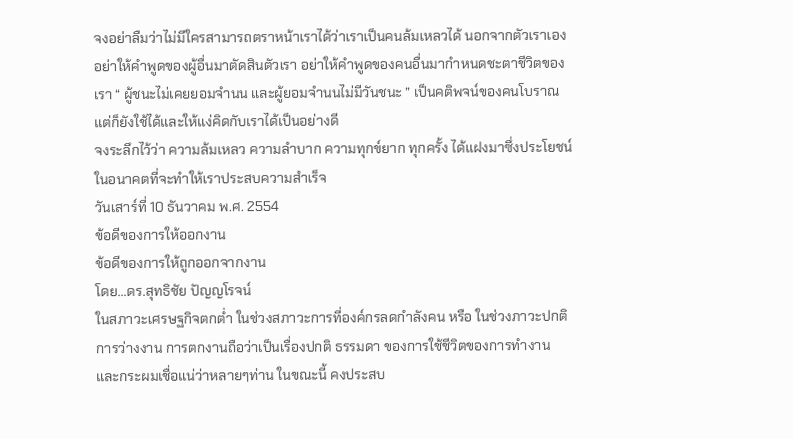จงอย่าลืมว่าไม่มีใครสามารถตราหน้าเราได้ว่าเราเป็นคนล้มเหลวได้ นอกจากตัวเราเอง อย่าให้คำพูดของผู้อื่นมาตัดสินตัวเรา อย่าให้คำพูดของคนอื่นมากำหนดชะตาชีวิตของเรา “ ผู้ชนะไม่เคยยอมจำนน และผู้ยอมจำนนไม่มีวันชนะ ” เป็นคติพจน์ของคนโบราณแต่ก็ยังใช้ได้และให้แง่คิดกับเราได้เป็นอย่างดี
จงระลึกไว้ว่า ความล้มเหลว ความลำบาก ความทุกข์ยาก ทุกครั้ง ได้แฝงมาซึ่งประโยชน์ในอนาคตที่จะทำให้เราประสบความสำเร็จ
วันเสาร์ที่ 10 ธันวาคม พ.ศ. 2554
ข้อดีของการให้ออกงาน
ข้อดีของการให้ถูกออกจากงาน
โดย...ดร.สุทธิชัย ปัญญโรจน์
ในสภาวะเศรษฐกิจตกต่ำ ในช่วงสภาวะการที่องค์กรลดกำลังคน หรือ ในช่วงภาวะปกติ การว่างงาน การตกงานถือว่าเป็นเรื่องปกติ ธรรมดา ของการใช้ชีวิตของการทำงาน และกระผมเชื่อแน่ว่าหลายๆท่าน ในขณะนี้ คงประสบ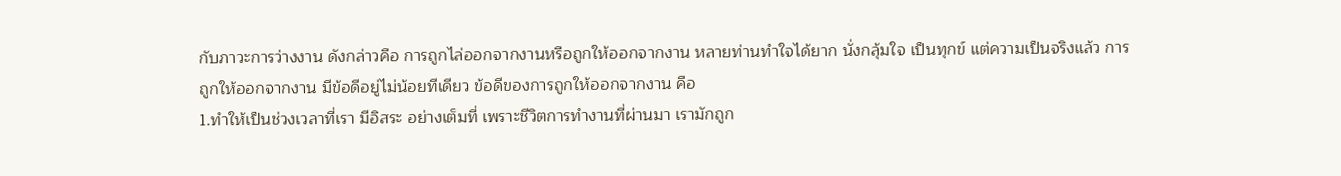กับภาวะการว่างงาน ดังกล่าวคือ การถูกไล่ออกจากงานหรือถูกให้ออกจากงาน หลายท่านทำใจได้ยาก นั่งกลุ้มใจ เป็นทุกข์ แต่ความเป็นจริงแล้ว การถูกให้ออกจากงาน มีข้อดีอยู่ไม่น้อยทีเดียว ข้อดีของการถูกให้ออกจากงาน คือ
1.ทำให้เป็นช่วงเวลาที่เรา มีอิสระ อย่างเต็มที่ เพราะชีวิตการทำงานที่ผ่านมา เรามักถูก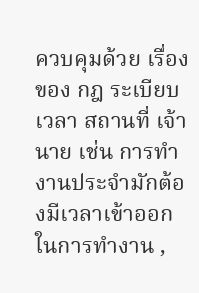ควบคุมด้วย เรื่องของ กฎ ระเบียบ เวลา สถานที่ เจ้านาย เช่น การทำงานประจำมักต้องมีเวลาเข้าออกในการทำงาน ,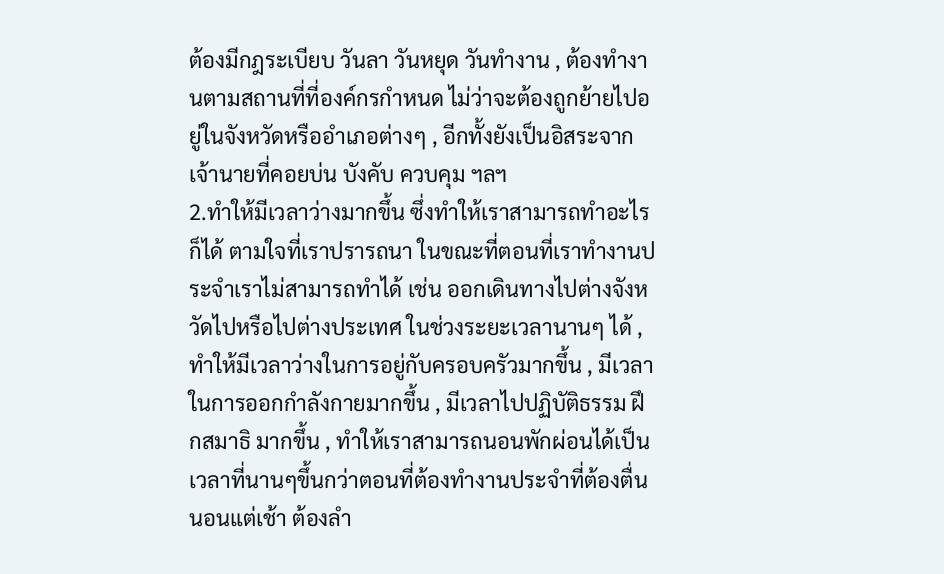ต้องมีกฎระเบียบ วันลา วันหยุด วันทำงาน , ต้องทำงานตามสถานที่ที่องค์กรกำหนด ไม่ว่าจะต้องถูกย้ายไปอยู่ในจังหวัดหรืออำเภอต่างๆ , อีกทั้งยังเป็นอิสระจากเจ้านายที่คอยบ่น บังคับ ควบคุม ฯลฯ
2.ทำให้มีเวลาว่างมากขึ้น ซึ่งทำให้เราสามารถทำอะไรก็ได้ ตามใจที่เราปรารถนา ในขณะที่ตอนที่เราทำงานประจำเราไม่สามารถทำได้ เช่น ออกเดินทางไปต่างจังหวัดไปหรือไปต่างประเทศ ในช่วงระยะเวลานานๆ ได้ , ทำให้มีเวลาว่างในการอยู่กับครอบครัวมากขึ้น , มีเวลาในการออกกำลังกายมากขึ้น , มีเวลาไปปฏิบัติธรรม ฝึกสมาธิ มากขึ้น , ทำให้เราสามารถนอนพักผ่อนได้เป็นเวลาที่นานๆขึ้นกว่าตอนที่ต้องทำงานประจำที่ต้องตื่นนอนแต่เช้า ต้องลำ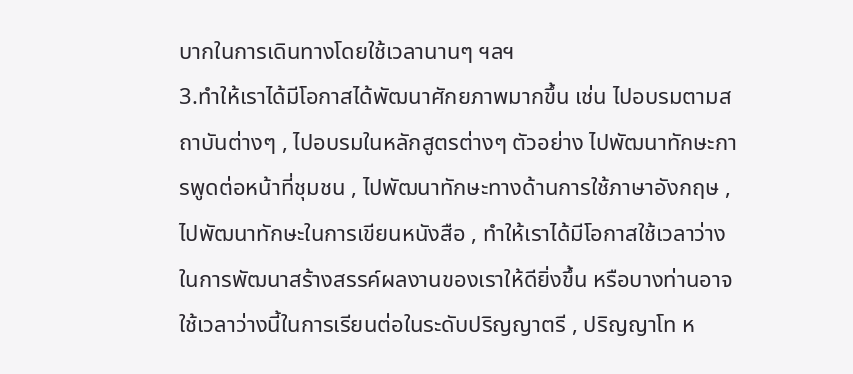บากในการเดินทางโดยใช้เวลานานๆ ฯลฯ
3.ทำให้เราได้มีโอกาสได้พัฒนาศักยภาพมากขึ้น เช่น ไปอบรมตามสถาบันต่างๆ , ไปอบรมในหลักสูตรต่างๆ ตัวอย่าง ไปพัฒนาทักษะการพูดต่อหน้าที่ชุมชน , ไปพัฒนาทักษะทางด้านการใช้ภาษาอังกฤษ , ไปพัฒนาทักษะในการเขียนหนังสือ , ทำให้เราได้มีโอกาสใช้เวลาว่างในการพัฒนาสร้างสรรค์ผลงานของเราให้ดียิ่งขึ้น หรือบางท่านอาจใช้เวลาว่างนี้ในการเรียนต่อในระดับปริญญาตรี , ปริญญาโท ห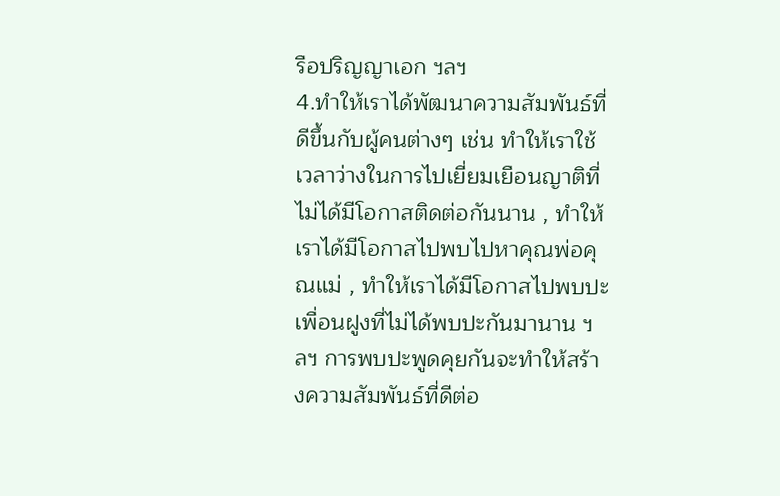รือปริญญาเอก ฯลฯ
4.ทำให้เราได้พัฒนาความสัมพันธ์ที่ดีขึ้นกับผู้คนต่างๆ เช่น ทำให้เราใช้เวลาว่างในการไปเยี่ยมเยือนญาติที่ไม่ได้มีโอกาสติดต่อกันนาน , ทำให้เราได้มีโอกาสไปพบไปหาคุณพ่อคุณแม่ , ทำให้เราได้มีโอกาสไปพบปะเพื่อนฝูงที่ไม่ได้พบปะกันมานาน ฯลฯ การพบปะพูดคุยกันจะทำให้สร้างความสัมพันธ์ที่ดีต่อ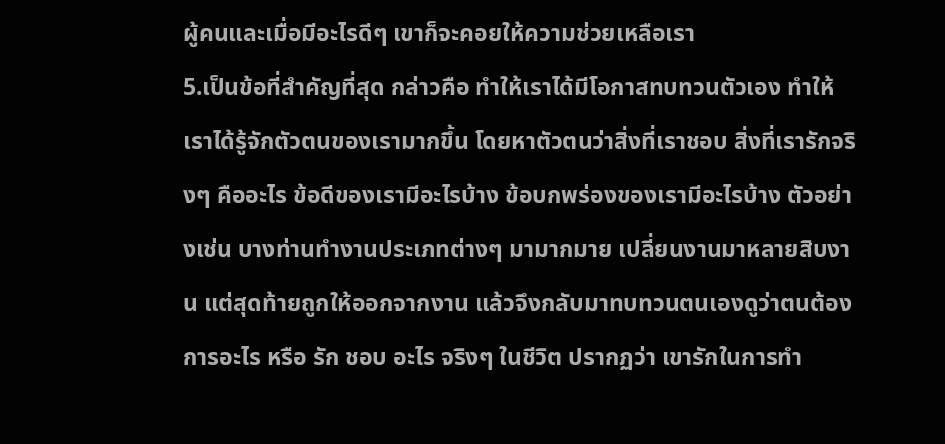ผู้คนและเมื่อมีอะไรดีๆ เขาก็จะคอยให้ความช่วยเหลือเรา
5.เป็นข้อที่สำคัญที่สุด กล่าวคือ ทำให้เราได้มีโอกาสทบทวนตัวเอง ทำให้เราได้รู้จักตัวตนของเรามากขึ้น โดยหาตัวตนว่าสิ่งที่เราชอบ สิ่งที่เรารักจริงๆ คืออะไร ข้อดีของเรามีอะไรบ้าง ข้อบกพร่องของเรามีอะไรบ้าง ตัวอย่างเช่น บางท่านทำงานประเภทต่างๆ มามากมาย เปลี่ยนงานมาหลายสิบงาน แต่สุดท้ายถูกให้ออกจากงาน แล้วจึงกลับมาทบทวนตนเองดูว่าตนต้องการอะไร หรือ รัก ชอบ อะไร จริงๆ ในชีวิต ปรากฏว่า เขารักในการทำ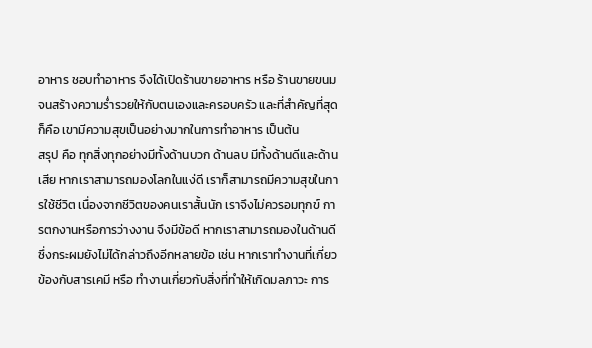อาหาร ชอบทำอาหาร จึงได้เปิดร้านขายอาหาร หรือ ร้านขายขนม จนสร้างความร่ำรวยให้กับตนเองและครอบครัว และที่สำคัญที่สุดก็คือ เขามีความสุขเป็นอย่างมากในการทำอาหาร เป็นต้น
สรุป คือ ทุกสิ่งทุกอย่างมีทั้งด้านบวก ด้านลบ มีทั้งด้านดีและด้านเสีย หากเราสามารถมองโลกในแง่ดี เราก็สามารถมีความสุขในการใช้ชีวิต เนื่องจากชีวิตของคนเราสั้นนัก เราจึงไม่ควรอมทุกข์ การตกงานหรือการว่างงาน จึงมีข้อดี หากเราสามารถมองในด้านดี ซึ่งกระผมยังไม่ได้กล่าวถึงอีกหลายข้อ เช่น หากเราทำงานที่เกี่ยวข้องกับสารเคมี หรือ ทำงานเกี่ยวกับสิ่งที่ทำให้เกิดมลภาวะ การ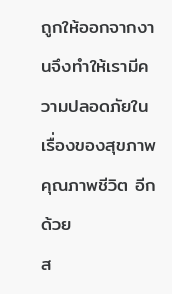ถูกให้ออกจากงานจึงทำให้เรามีความปลอดภัยในเรื่องของสุขภาพ คุณภาพชีวิต อีกด้วย
ส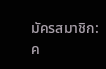มัครสมาชิก:
ค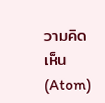วามคิดเห็น (Atom)